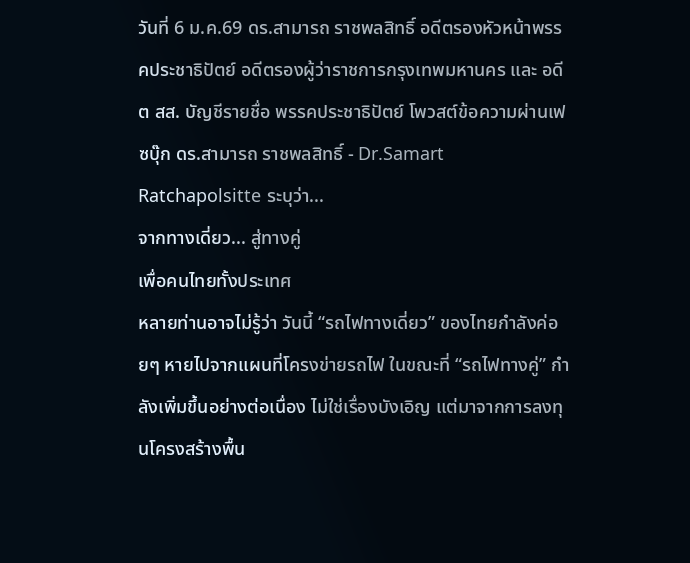วันที่ 6 ม.ค.69 ดร.สามารถ ราชพลสิทธิ์ อดีตรองหัวหน้าพรรคประชาธิปัตย์ อดีตรองผู้ว่าราชการกรุงเทพมหานคร และ อดีต สส. บัญชีรายชื่อ พรรคประชาธิปัตย์ โพวสต์ข้อความผ่านเฟซบุ๊ก ดร.สามารถ ราชพลสิทธิ์ - Dr.Samart Ratchapolsitte ระบุว่า...
จากทางเดี่ยว... สู่ทางคู่
เพื่อคนไทยทั้งประเทศ
หลายท่านอาจไม่รู้ว่า วันนี้ “รถไฟทางเดี่ยว” ของไทยกำลังค่อยๆ หายไปจากแผนที่โครงข่ายรถไฟ ในขณะที่ “รถไฟทางคู่” กำลังเพิ่มขึ้นอย่างต่อเนื่อง ไม่ใช่เรื่องบังเอิญ แต่มาจากการลงทุนโครงสร้างพื้น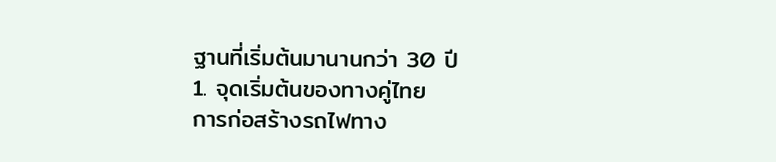ฐานที่เริ่มต้นมานานกว่า 30 ปี
1. จุดเริ่มต้นของทางคู่ไทย
การก่อสร้างรถไฟทาง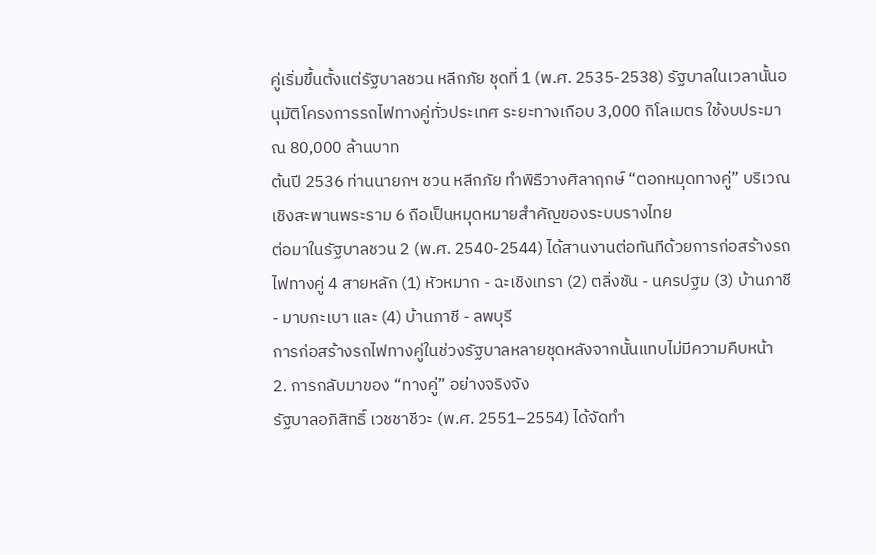คู่เริ่มขึ้นตั้งแต่รัฐบาลชวน หลีกภัย ชุดที่ 1 (พ.ศ. 2535-2538) รัฐบาลในเวลานั้นอนุมัติโครงการรถไฟทางคู่ทั่วประเทศ ระยะทางเกือบ 3,000 กิโลเมตร ใช้งบประมาณ 80,000 ล้านบาท
ต้นปี 2536 ท่านนายกฯ ชวน หลีกภัย ทำพิธีวางศิลาฤกษ์ “ตอกหมุดทางคู่” บริเวณเชิงสะพานพระราม 6 ถือเป็นหมุดหมายสำคัญของระบบรางไทย
ต่อมาในรัฐบาลชวน 2 (พ.ศ. 2540-2544) ได้สานงานต่อทันทีด้วยการก่อสร้างรถไฟทางคู่ 4 สายหลัก (1) หัวหมาก - ฉะเชิงเทรา (2) ตลิ่งชัน - นครปฐม (3) บ้านภาชี - มาบกะเบา และ (4) บ้านภาชี - ลพบุรี
การก่อสร้างรถไฟทางคู่ในช่วงรัฐบาลหลายชุดหลังจากนั้นแทบไม่มีความคืบหน้า
2. การกลับมาของ “ทางคู่” อย่างจริงจัง
รัฐบาลอภิสิทธิ์ เวชชาชีวะ (พ.ศ. 2551–2554) ได้จัดทำ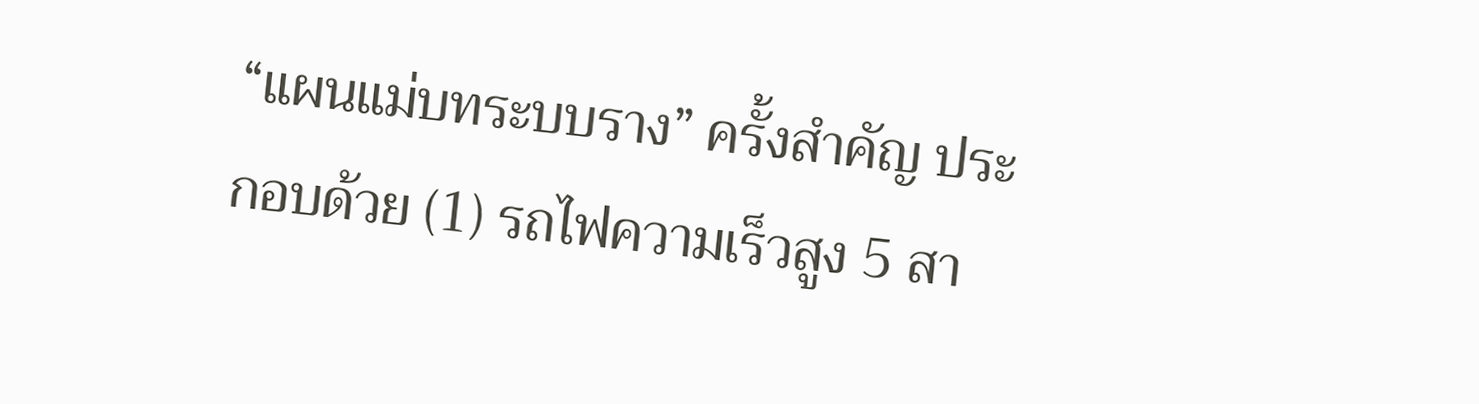“แผนแม่บทระบบราง” ครั้งสำคัญ ประกอบด้วย (1) รถไฟความเร็วสูง 5 สา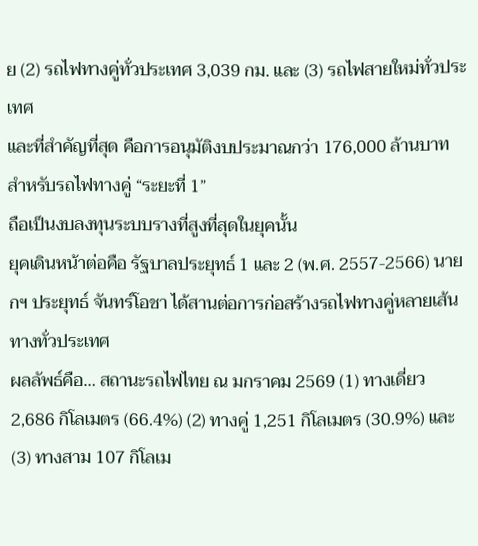ย (2) รถไฟทางคู่ทั่วประเทศ 3,039 กม. และ (3) รถไฟสายใหม่ทั่วประเทศ
และที่สำคัญที่สุด คือการอนุมัติงบประมาณกว่า 176,000 ล้านบาท สำหรับรถไฟทางคู่ “ระยะที่ 1”
ถือเป็นงบลงทุนระบบรางที่สูงที่สุดในยุคนั้น
ยุคเดินหน้าต่อคือ รัฐบาลประยุทธ์ 1 และ 2 (พ.ศ. 2557-2566) นายกฯ ประยุทธ์ จันทร์โอชา ได้สานต่อการก่อสร้างรถไฟทางคู่หลายเส้นทางทั่วประเทศ
ผลลัพธ์คือ… สถานะรถไฟไทย ณ มกราคม 2569 (1) ทางเดี่ยว 2,686 กิโลเมตร (66.4%) (2) ทางคู่ 1,251 กิโลเมตร (30.9%) และ (3) ทางสาม 107 กิโลเม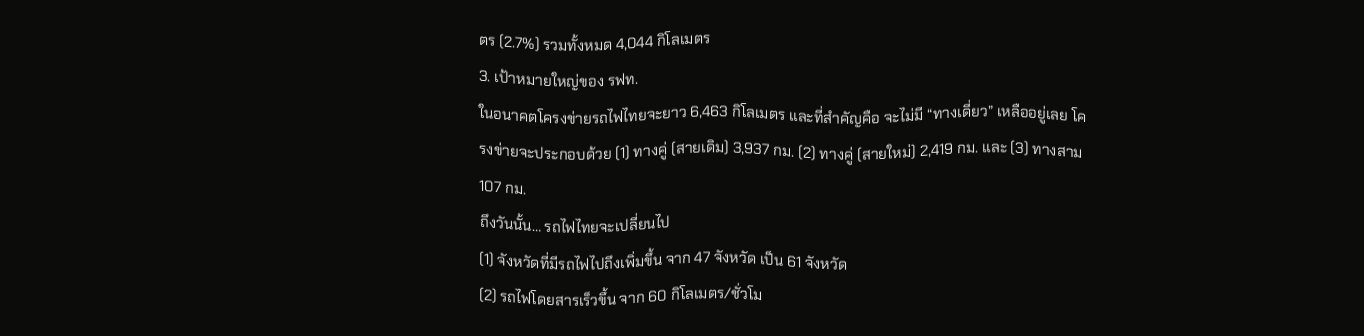ตร (2.7%) รวมทั้งหมด 4,044 กิโลเมตร
3. เป้าหมายใหญ่ของ รฟท.
ในอนาคตโครงข่ายรถไฟไทยจะยาว 6,463 กิโลเมตร และที่สำคัญคือ จะไม่มี “ทางเดี่ยว” เหลืออยู่เลย โครงข่ายจะประกอบด้วย (1) ทางคู่ (สายเดิม) 3,937 กม. (2) ทางคู่ (สายใหม่) 2,419 กม. และ (3) ทางสาม 107 กม.
ถึงวันนั้น… รถไฟไทยจะเปลี่ยนไป
(1) จังหวัดที่มีรถไฟไปถึงเพิ่มขึ้น จาก 47 จังหวัด เป็น 61 จังหวัด
(2) รถไฟโดยสารเร็วขึ้น จาก 60 กิโลเมตร/ชั่วโม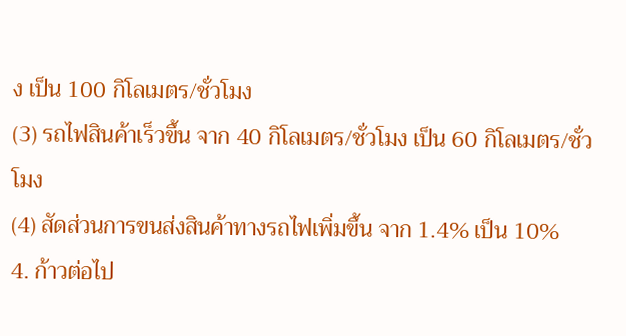ง เป็น 100 กิโลเมตร/ชั่วโมง
(3) รถไฟสินค้าเร็วขึ้น จาก 40 กิโลเมตร/ชั่วโมง เป็น 60 กิโลเมตร/ชั่วโมง
(4) สัดส่วนการขนส่งสินค้าทางรถไฟเพิ่มขึ้น จาก 1.4% เป็น 10%
4. ก้าวต่อไป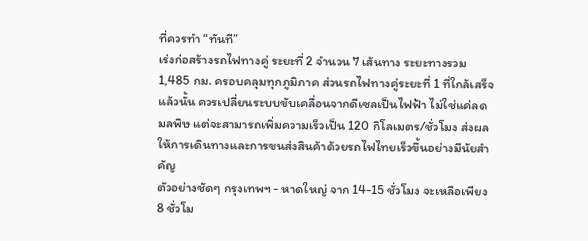ที่ควรทำ “ทันที”
เร่งก่อสร้างรถไฟทางคู่ ระยะที่ 2 จำนวน 7 เส้นทาง ระยะทางรวม 1,485 กม. ครอบคลุมทุกภูมิภาค ส่วนรถไฟทางคู่ระยะที่ 1 ที่ใกล้เสร็จแล้วนั้น ควรเปลี่ยนระบบขับเคลื่อนจากดีเซลเป็นไฟฟ้า ไม่ใช่แค่ลดมลพิษ แต่จะสามารถเพิ่มความเร็วเป็น 120 กิโลเมตร/ชั่วโมง ส่งผลให้การเดินทางและการขนส่งสินค้าด้วยรถไฟไทยเร็วขึ้นอย่างมีนัยสำคัญ
ตัวอย่างชัดๆ กรุงเทพฯ - หาดใหญ่ จาก 14-15 ชั่วโมง จะเหลือเพียง 8 ชั่วโม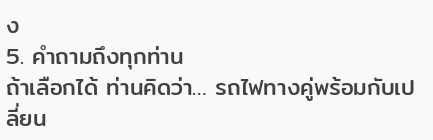ง
5. คำถามถึงทุกท่าน
ถ้าเลือกได้ ท่านคิดว่า… รถไฟทางคู่พร้อมกับเปลี่ยน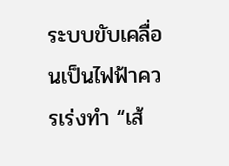ระบบขับเคลื่อนเป็นไฟฟ้าควรเร่งทำ “เส้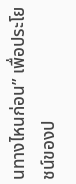นทางไหนก่อน” เพื่อประโยชน์ของป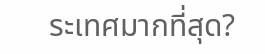ระเทศมากที่สุด?